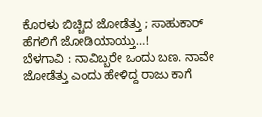ಕೊರಳು ಬಿಚ್ಚಿದ ಜೋಡೆತ್ತು ; ಸಾಹುಕಾರ್ ಹೆಗಲಿಗೆ ಜೋಡಿಯಾಯ್ತು…!
ಬೆಳಗಾವಿ : ನಾವಿಬ್ಬರೇ ಒಂದು ಬಣ. ನಾವೇ ಜೋಡೆತ್ತು ಎಂದು ಹೇಳಿದ್ದ ರಾಜು ಕಾಗೆ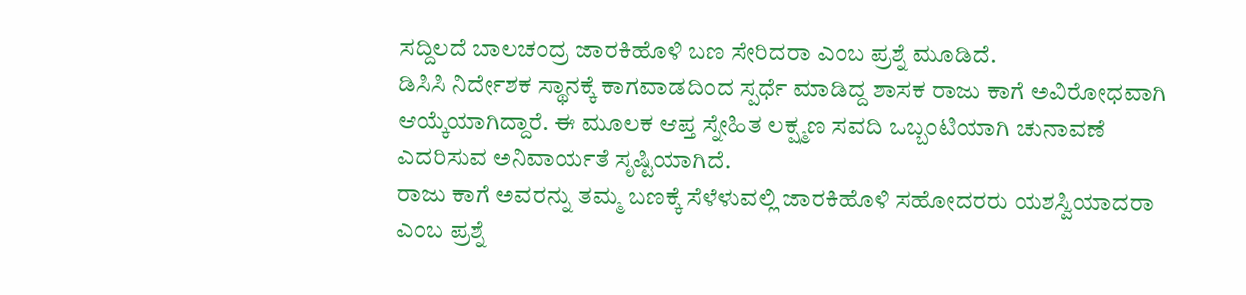ಸದ್ದಿಲದೆ ಬಾಲಚಂದ್ರ ಜಾರಕಿಹೊಳಿ ಬಣ ಸೇರಿದರಾ ಎಂಬ ಪ್ರಶ್ನೆ ಮೂಡಿದೆ.
ಡಿಸಿಸಿ ನಿರ್ದೇಶಕ ಸ್ಥಾನಕ್ಕೆ ಕಾಗವಾಡದಿಂದ ಸ್ಪರ್ಧೆ ಮಾಡಿದ್ದ ಶಾಸಕ ರಾಜು ಕಾಗೆ ಅವಿರೋಧವಾಗಿ ಆಯ್ಕೆಯಾಗಿದ್ದಾರೆ. ಈ ಮೂಲಕ ಆಪ್ತ ಸ್ನೇಹಿತ ಲಕ್ಷ್ಮಣ ಸವದಿ ಒಬ್ಬಂಟಿಯಾಗಿ ಚುನಾವಣೆ ಎದರಿಸುವ ಅನಿವಾರ್ಯತೆ ಸೃಷ್ಟಿಯಾಗಿದೆ.
ರಾಜು ಕಾಗೆ ಅವರನ್ನು ತಮ್ಮ ಬಣಕ್ಕೆ ಸೆಳೆಳುವಲ್ಲಿ ಜಾರಕಿಹೊಳಿ ಸಹೋದರರು ಯಶಸ್ವಿಯಾದರಾ ಎಂಬ ಪ್ರಶ್ನೆ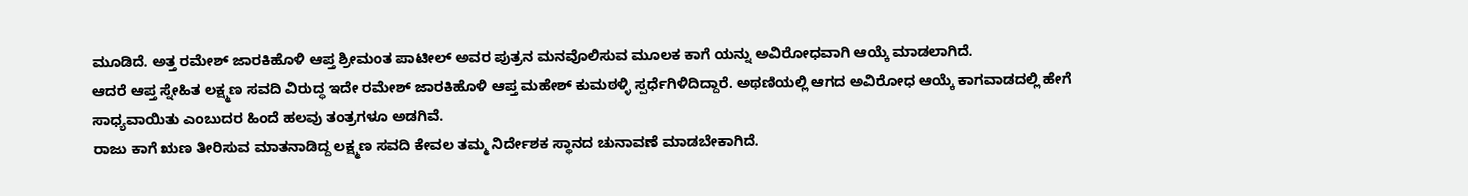ಮೂಡಿದೆ. ಅತ್ತ ರಮೇಶ್ ಜಾರಕಿಹೊಳಿ ಆಪ್ತ ಶ್ರೀಮಂತ ಪಾಟೀಲ್ ಅವರ ಪುತ್ರನ ಮನವೊಲಿಸುವ ಮೂಲಕ ಕಾಗೆ ಯನ್ನು ಅವಿರೋಧವಾಗಿ ಆಯ್ಕೆ ಮಾಡಲಾಗಿದೆ.
ಆದರೆ ಆಪ್ತ ಸ್ನೇಹಿತ ಲಕ್ಷ್ಮಣ ಸವದಿ ವಿರುದ್ಧ ಇದೇ ರಮೇಶ್ ಜಾರಕಿಹೊಳಿ ಆಪ್ತ ಮಹೇಶ್ ಕುಮಠಳ್ಳಿ ಸ್ಪರ್ಧೆಗಿಳಿದಿದ್ದಾರೆ. ಅಥಣಿಯಲ್ಲಿ ಆಗದ ಅವಿರೋಧ ಆಯ್ಕೆ ಕಾಗವಾಡದಲ್ಲಿ ಹೇಗೆ ಸಾಧ್ಯವಾಯಿತು ಎಂಬುದರ ಹಿಂದೆ ಹಲವು ತಂತ್ರಗಳೂ ಅಡಗಿವೆ.
ರಾಜು ಕಾಗೆ ಋಣ ತೀರಿಸುವ ಮಾತನಾಡಿದ್ದ ಲಕ್ಷ್ಮಣ ಸವದಿ ಕೇವಲ ತಮ್ಮ ನಿರ್ದೇಶಕ ಸ್ಥಾನದ ಚುನಾವಣೆ ಮಾಡಬೇಕಾಗಿದೆ.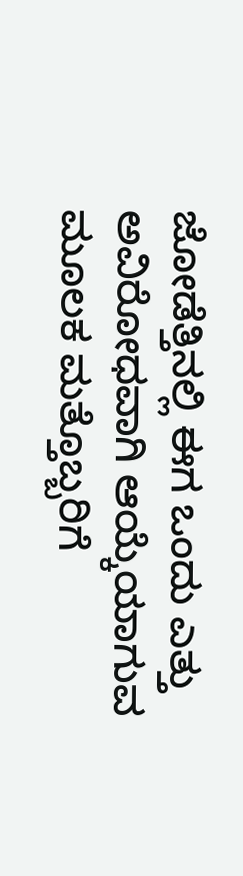ಜೋಡೆತ್ತಿನಲ್ಲಿ ಈಗ ಒಂದು ಎತ್ತು ಅವಿರೋಧವಾಗಿ ಆಯ್ಕೆಯಾಗುವ ಮೂಲಕ ಮತ್ತೊಬ್ಬರಿಗೆ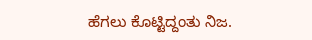ಹೆಗಲು ಕೊಟ್ಟಿದ್ದಂತು ನಿಜ.